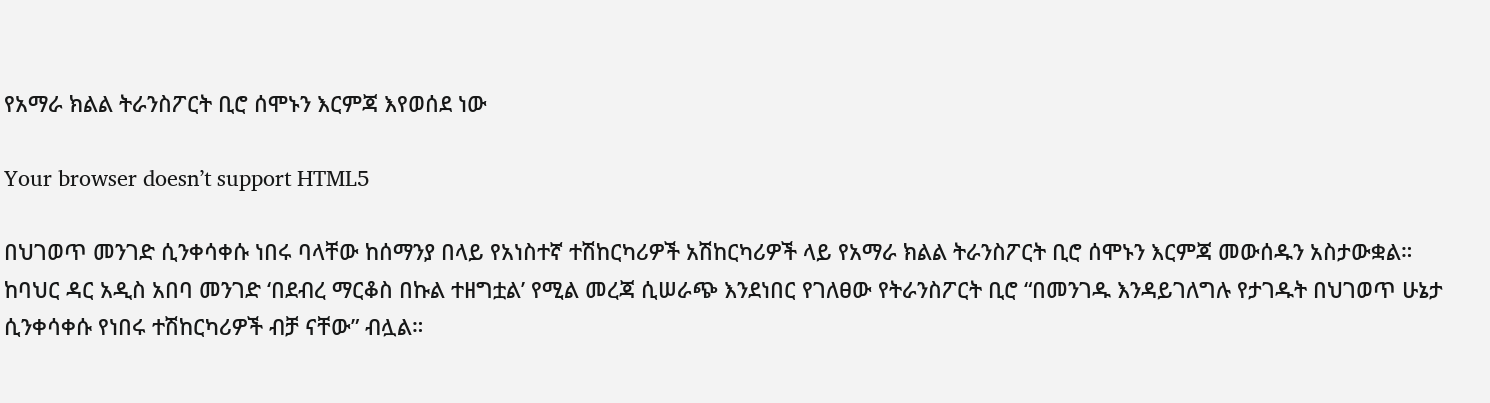የአማራ ክልል ትራንስፖርት ቢሮ ሰሞኑን እርምጃ እየወሰደ ነው

Your browser doesn’t support HTML5

በህገወጥ መንገድ ሲንቀሳቀሱ ነበሩ ባላቸው ከሰማንያ በላይ የአነስተኛ ተሽከርካሪዎች አሽከርካሪዎች ላይ የአማራ ክልል ትራንስፖርት ቢሮ ሰሞኑን እርምጃ መውሰዱን አስታውቋል። ከባህር ዳር አዲስ አበባ መንገድ ‘በደብረ ማርቆስ በኩል ተዘግቷል’ የሚል መረጃ ሲሠራጭ እንደነበር የገለፀው የትራንስፖርት ቢሮ “በመንገዱ እንዳይገለግሉ የታገዱት በህገወጥ ሁኔታ ሲንቀሳቀሱ የነበሩ ተሽከርካሪዎች ብቻ ናቸው” ብሏል።